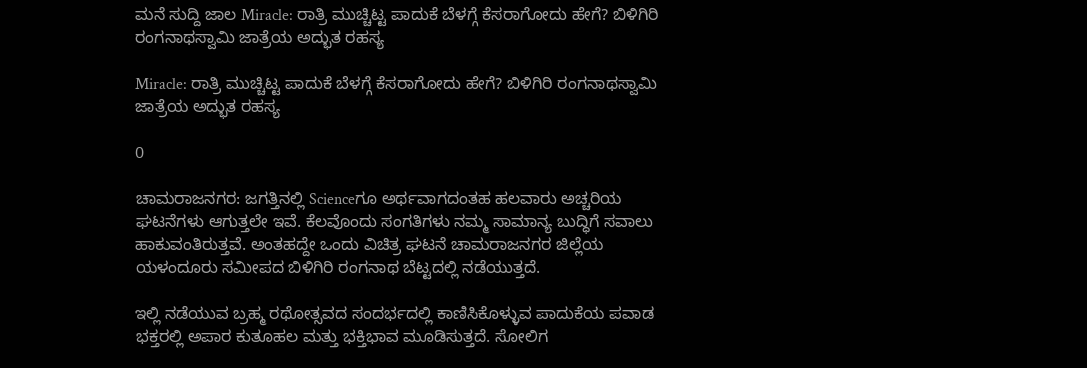ಮನೆ ಸುದ್ದಿ ಜಾಲ Miracle: ರಾತ್ರಿ ಮುಚ್ಚಿಟ್ಟ ಪಾದುಕೆ ಬೆಳಗ್ಗೆ ಕೆಸರಾಗೋದು ಹೇಗೆ? ಬಿಳಿಗಿರಿ ರಂಗನಾಥಸ್ವಾಮಿ ಜಾತ್ರೆಯ ಅದ್ಭುತ ರಹಸ್ಯ

Miracle: ರಾತ್ರಿ ಮುಚ್ಚಿಟ್ಟ ಪಾದುಕೆ ಬೆಳಗ್ಗೆ ಕೆಸರಾಗೋದು ಹೇಗೆ? ಬಿಳಿಗಿರಿ ರಂಗನಾಥಸ್ವಾಮಿ ಜಾತ್ರೆಯ ಅದ್ಭುತ ರಹಸ್ಯ

0

ಚಾಮರಾಜನಗರ: ಜಗತ್ತಿನಲ್ಲಿ Scienceಗೂ ಅರ್ಥವಾಗದಂತಹ ಹಲವಾರು ಅಚ್ಚರಿಯ ಘಟನೆಗಳು ಆಗುತ್ತಲೇ ಇವೆ. ಕೆಲವೊಂದು ಸಂಗತಿಗಳು ನಮ್ಮ ಸಾಮಾನ್ಯ ಬುದ್ಧಿಗೆ ಸವಾಲು ಹಾಕುವಂತಿರುತ್ತವೆ. ಅಂತಹದ್ದೇ ಒಂದು ವಿಚಿತ್ರ ಘಟನೆ ಚಾಮರಾಜನಗರ ಜಿಲ್ಲೆಯ ಯಳಂದೂರು ಸಮೀಪದ ಬಿಳಿಗಿರಿ ರಂಗನಾಥ ಬೆಟ್ಟದಲ್ಲಿ ನಡೆಯುತ್ತದೆ.

ಇಲ್ಲಿ ನಡೆಯುವ ಬ್ರಹ್ಮ ರಥೋತ್ಸವದ ಸಂದರ್ಭದಲ್ಲಿ ಕಾಣಿಸಿಕೊಳ್ಳುವ ಪಾದುಕೆಯ ಪವಾಡ ಭಕ್ತರಲ್ಲಿ ಅಪಾರ ಕುತೂಹಲ ಮತ್ತು ಭಕ್ತಿಭಾವ ಮೂಡಿಸುತ್ತದೆ. ಸೋಲಿಗ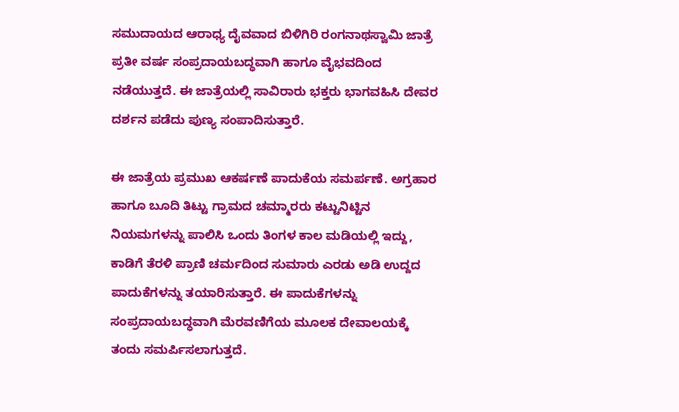ಸಮುದಾಯದ ಆರಾಧ್ಯ ದೈವವಾದ ಬಿಳಿಗಿರಿ ರಂಗನಾಥಸ್ವಾಮಿ ಜಾತ್ರೆ ಪ್ರತೀ ವರ್ಷ ಸಂಪ್ರದಾಯಬದ್ಧವಾಗಿ ಹಾಗೂ ವೈಭವದಿಂದ ನಡೆಯುತ್ತದೆ. ಈ ಜಾತ್ರೆಯಲ್ಲಿ ಸಾವಿರಾರು ಭಕ್ತರು ಭಾಗವಹಿಸಿ ದೇವರ ದರ್ಶನ ಪಡೆದು ಪುಣ್ಯ ಸಂಪಾದಿಸುತ್ತಾರೆ.

ಈ ಜಾತ್ರೆಯ ಪ್ರಮುಖ ಆಕರ್ಷಣೆ ಪಾದುಕೆಯ ಸಮರ್ಪಣೆ. ಅಗ್ರಹಾರ ಹಾಗೂ ಬೂದಿ ತಿಟ್ಟು ಗ್ರಾಮದ ಚಮ್ಮಾರರು ಕಟ್ಟುನಿಟ್ಟಿನ ನಿಯಮಗಳನ್ನು ಪಾಲಿಸಿ ಒಂದು ತಿಂಗಳ ಕಾಲ ಮಡಿಯಲ್ಲಿ ಇದ್ದು, ಕಾಡಿಗೆ ತೆರಳಿ ಪ್ರಾಣಿ ಚರ್ಮದಿಂದ ಸುಮಾರು ಎರಡು ಅಡಿ ಉದ್ದದ ಪಾದುಕೆಗಳನ್ನು ತಯಾರಿಸುತ್ತಾರೆ. ಈ ಪಾದುಕೆಗಳನ್ನು ಸಂಪ್ರದಾಯಬದ್ಧವಾಗಿ ಮೆರವಣಿಗೆಯ ಮೂಲಕ ದೇವಾಲಯಕ್ಕೆ ತಂದು ಸಮರ್ಪಿಸಲಾಗುತ್ತದೆ.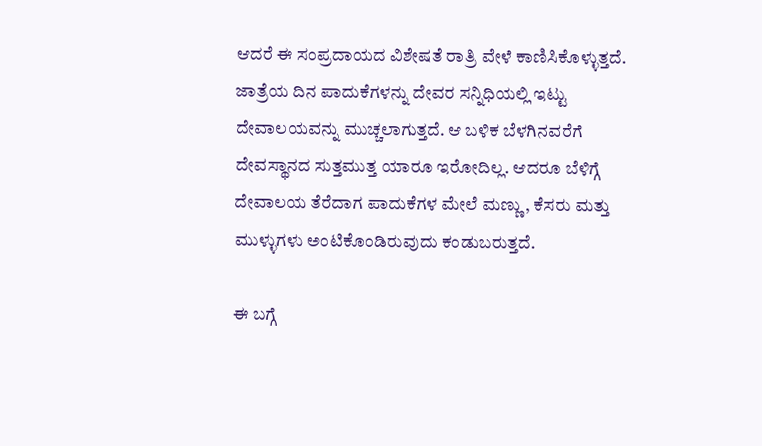ಆದರೆ ಈ ಸಂಪ್ರದಾಯದ ವಿಶೇಷತೆ ರಾತ್ರಿ ವೇಳೆ ಕಾಣಿಸಿಕೊಳ್ಳುತ್ತದೆ. ಜಾತ್ರೆಯ ದಿನ ಪಾದುಕೆಗಳನ್ನು ದೇವರ ಸನ್ನಿಧಿಯಲ್ಲಿ ಇಟ್ಟು ದೇವಾಲಯವನ್ನು ಮುಚ್ಚಲಾಗುತ್ತದೆ. ಆ ಬಳಿಕ ಬೆಳಗಿನವರೆಗೆ ದೇವಸ್ಥಾನದ ಸುತ್ತಮುತ್ತ ಯಾರೂ ಇರೋದಿಲ್ಲ. ಆದರೂ ಬೆಳಿಗ್ಗೆ ದೇವಾಲಯ ತೆರೆದಾಗ ಪಾದುಕೆಗಳ ಮೇಲೆ ಮಣ್ಣು, ಕೆಸರು ಮತ್ತು ಮುಳ್ಳುಗಳು ಅಂಟಿಕೊಂಡಿರುವುದು ಕಂಡುಬರುತ್ತದೆ.

ಈ ಬಗ್ಗೆ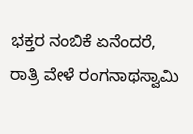ಭಕ್ತರ ನಂಬಿಕೆ ಏನೆಂದರೆ, ರಾತ್ರಿ ವೇಳೆ ರಂಗನಾಥಸ್ವಾಮಿ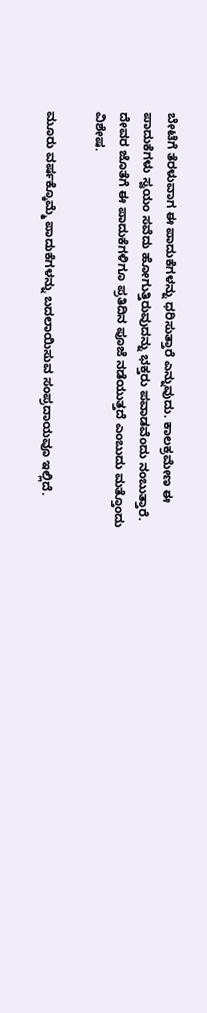ಬೇಟೆಗೆ ತೆರಳುವಾಗ ಈ ಪಾದುಕೆಗಳನ್ನು ಧರಿಸುತ್ತಾರೆ ಎನ್ನುವುದು. ಕಾಲಕ್ರಮೇಣ ಈ ಪಾದುಕೆಗಳು ಸ್ವಯಂ ಸವೆದು ಹೋಗುತ್ತಿರುವುದನ್ನು ಭಕ್ತರು ಪವಾಡವೆಂದು ನಂಬುತ್ತಾರೆ. ದೇವರ ಜೊತೆಗೆ ಈ ಪಾದುಕೆಗಳಿಗೂ ಪ್ರತಿದಿನ ಪೂಜೆ ನಡೆಯುತ್ತದೆ ಎಂಬುದು ಮತ್ತೊಂದು ವಿಶೇಷ.

ಮೂರು ವರ್ಷಕ್ಕೊಮ್ಮೆ ಪಾದುಕೆಗಳನ್ನು ಬದಲಾಯಿಸುವ ಸಂಪ್ರದಾಯವೂ ಇಲ್ಲಿದೆ.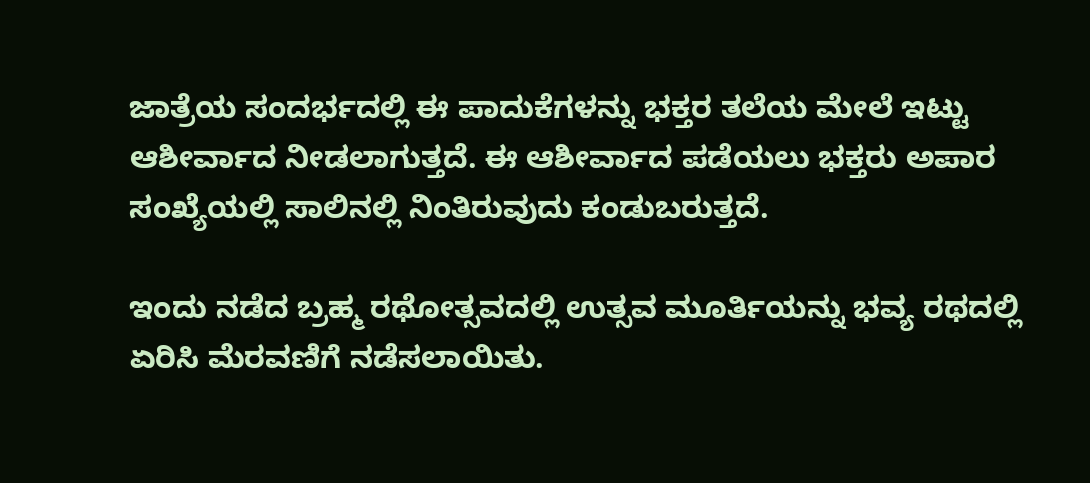ಜಾತ್ರೆಯ ಸಂದರ್ಭದಲ್ಲಿ ಈ ಪಾದುಕೆಗಳನ್ನು ಭಕ್ತರ ತಲೆಯ ಮೇಲೆ ಇಟ್ಟು ಆಶೀರ್ವಾದ ನೀಡಲಾಗುತ್ತದೆ. ಈ ಆಶೀರ್ವಾದ ಪಡೆಯಲು ಭಕ್ತರು ಅಪಾರ ಸಂಖ್ಯೆಯಲ್ಲಿ ಸಾಲಿನಲ್ಲಿ ನಿಂತಿರುವುದು ಕಂಡುಬರುತ್ತದೆ.

ಇಂದು ನಡೆದ ಬ್ರಹ್ಮ ರಥೋತ್ಸವದಲ್ಲಿ ಉತ್ಸವ ಮೂರ್ತಿಯನ್ನು ಭವ್ಯ ರಥದಲ್ಲಿ ಏರಿಸಿ ಮೆರವಣಿಗೆ ನಡೆಸಲಾಯಿತು.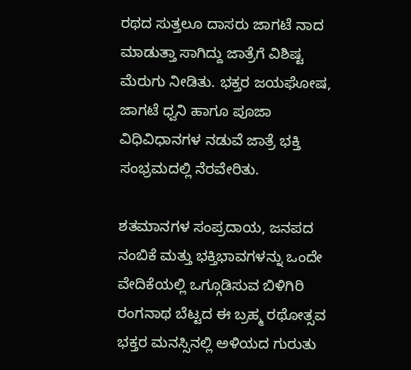ರಥದ ಸುತ್ತಲೂ ದಾಸರು ಜಾಗಟೆ ನಾದ ಮಾಡುತ್ತಾ ಸಾಗಿದ್ದು ಜಾತ್ರೆಗೆ ವಿಶಿಷ್ಟ ಮೆರುಗು ನೀಡಿತು. ಭಕ್ತರ ಜಯಘೋಷ, ಜಾಗಟೆ ಧ್ವನಿ ಹಾಗೂ ಪೂಜಾ ವಿಧಿವಿಧಾನಗಳ ನಡುವೆ ಜಾತ್ರೆ ಭಕ್ತಿ ಸಂಭ್ರಮದಲ್ಲಿ ನೆರವೇರಿತು.

ಶತಮಾನಗಳ ಸಂಪ್ರದಾಯ, ಜನಪದ ನಂಬಿಕೆ ಮತ್ತು ಭಕ್ತಿಭಾವಗಳನ್ನು ಒಂದೇ ವೇದಿಕೆಯಲ್ಲಿ ಒಗ್ಗೂಡಿಸುವ ಬಿಳಿಗಿರಿ ರಂಗನಾಥ ಬೆಟ್ಟದ ಈ ಬ್ರಹ್ಮ ರಥೋತ್ಸವ ಭಕ್ತರ ಮನಸ್ಸಿನಲ್ಲಿ ಅಳಿಯದ ಗುರುತು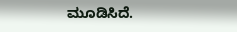ಮೂಡಿಸಿದೆ.